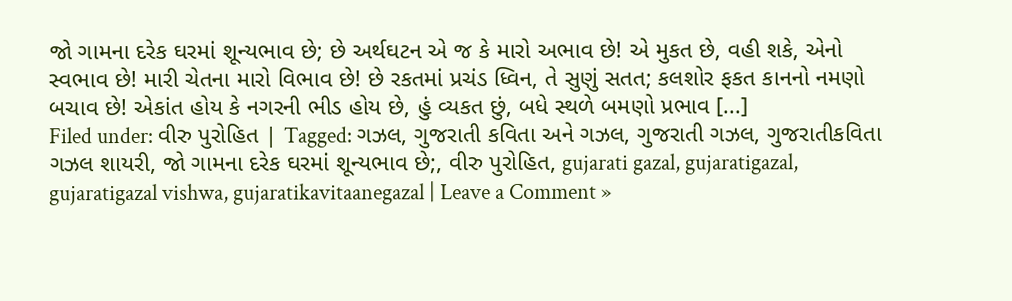જો ગામના દરેક ઘરમાં શૂન્યભાવ છે; છે અર્થઘટન એ જ કે મારો અભાવ છે! એ મુકત છે, વહી શકે, એનો સ્વભાવ છે! મારી ચેતના મારો વિભાવ છે! છે રકતમાં પ્રચંડ ધ્વિન, તે સુણું સતત; કલશોર ફકત કાનનો નમણો બચાવ છે! એકાંત હોય કે નગરની ભીડ હોય છે, હું વ્યકત છું, બધે સ્થળે બમણો પ્રભાવ [...]
Filed under: વીરુ પુરોહિત | Tagged: ગઝલ, ગુજરાતી કવિતા અને ગઝલ, ગુજરાતી ગઝલ, ગુજરાતીકવિતા ગઝલ શાયરી, જો ગામના દરેક ઘરમાં શૂન્યભાવ છે;, વીરુ પુરોહિત, gujarati gazal, gujaratigazal, gujaratigazal vishwa, gujaratikavitaanegazal | Leave a Comment »